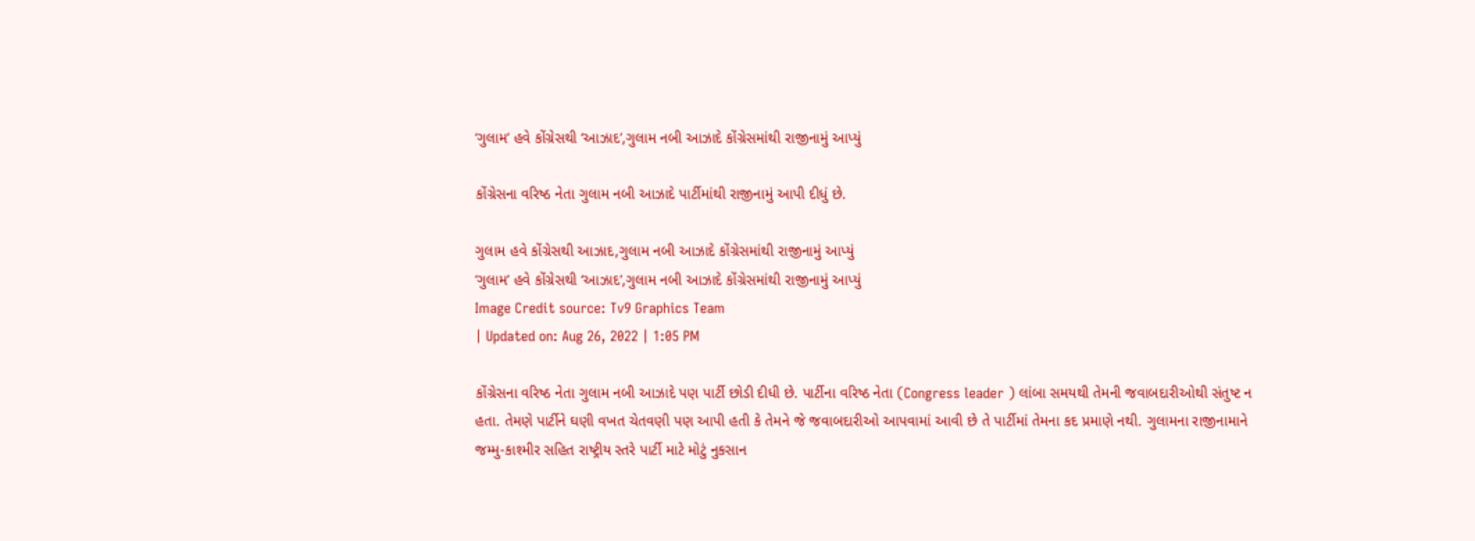‘ગુલામ’ હવે કોંગ્રેસથી ‘આઝાદ’,ગુલામ નબી આઝાદે કોંગ્રેસમાંથી રાજીનામું આપ્યું

કોંગ્રેસના વરિષ્ઠ નેતા ગુલામ નબી આઝાદે પાર્ટીમાંથી રાજીનામું આપી દીધું છે.

ગુલામ હવે કોંગ્રેસથી આઝાદ,ગુલામ નબી આઝાદે કોંગ્રેસમાંથી રાજીનામું આપ્યું
‘ગુલામ’ હવે કોંગ્રેસથી ‘આઝાદ’,ગુલામ નબી આઝાદે કોંગ્રેસમાંથી રાજીનામું આપ્યું
Image Credit source: Tv9 Graphics Team
| Updated on: Aug 26, 2022 | 1:05 PM

કોંગ્રેસના વરિષ્ઠ નેતા ગુલામ નબી આઝાદે પણ પાર્ટી છોડી દીધી છે. પાર્ટીના વરિષ્ઠ નેતા (Congress leader ) લાંબા સમયથી તેમની જવાબદારીઓથી સંતુષ્ટ ન હતા. તેમણે પાર્ટીને ઘણી વખત ચેતવણી પણ આપી હતી કે તેમને જે જવાબદારીઓ આપવામાં આવી છે તે પાર્ટીમાં તેમના કદ પ્રમાણે નથી. ગુલામના રાજીનામાને જમ્મુ-કાશ્મીર સહિત રાષ્ટ્રીય સ્તરે પાર્ટી માટે મોટું નુકસાન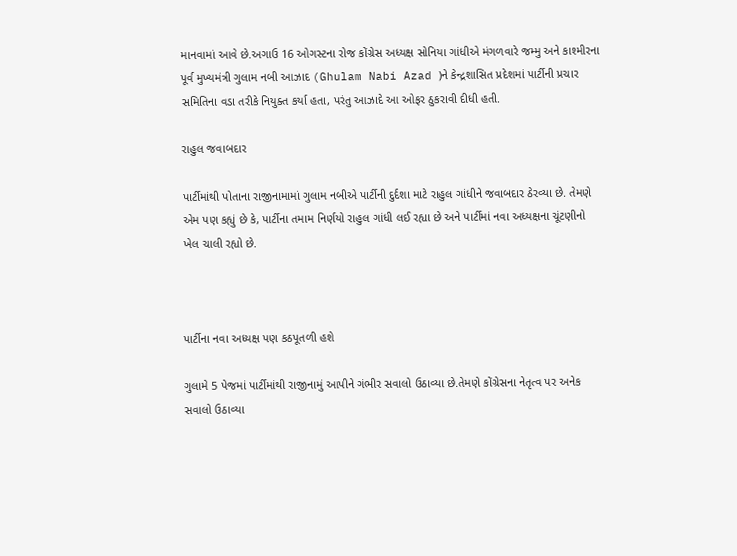માનવામાં આવે છે.અગાઉ 16 ઓગસ્ટના રોજ કોંગ્રેસ અધ્યક્ષ સોનિયા ગાંધીએ મંગળવારે જમ્મુ અને કાશ્મીરના પૂર્વ મુખ્યમંત્રી ગુલામ નબી આઝાદ (Ghulam Nabi Azad )ને કેન્દ્રશાસિત પ્રદેશમાં પાર્ટીની પ્રચાર સમિતિના વડા તરીકે નિયુક્ત કર્યા હતા, પરંતુ આઝાદે આ ઓફર ઠુકરાવી દીધી હતી.

રાહુલ જવાબદાર

પાર્ટીમાંથી પોતાના રાજીનામામાં ગુલામ નબીએ પાર્ટીની દુર્દશા માટે રાહુલ ગાંધીને જવાબદાર ઠેરવ્યા છે. તેમણે એમ પણ કહ્યું છે કે, પાર્ટીના તમામ નિર્ણયો રાહુલ ગાંધી લઈ રહ્યા છે અને પાર્ટીમાં નવા અધ્યક્ષના ચૂંટણીનો ખેલ ચાલી રહ્યો છે.



પાર્ટીના નવા અધ્યક્ષ પણ કઠપૂતળી હશે

ગુલામે 5 પેજમાં પાર્ટીમાંથી રાજીનામું આપીને ગંભીર સવાલો ઉઠાવ્યા છે.તેમણે કોંગ્રેસના નેતૃત્વ પર અનેક સવાલો ઉઠાવ્યા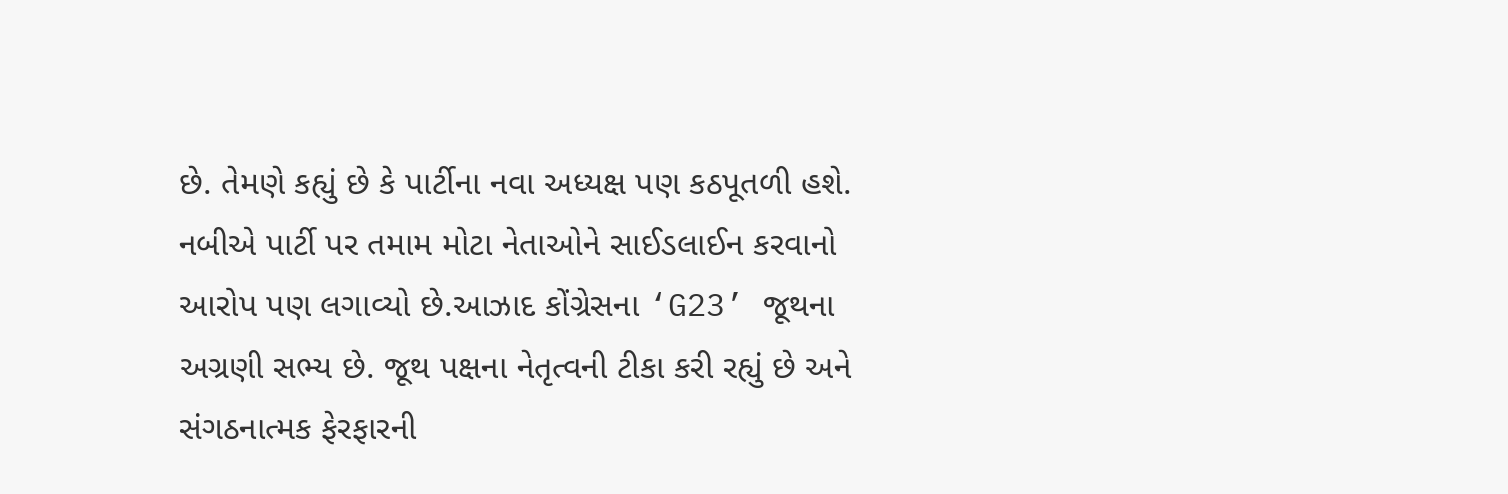છે. તેમણે કહ્યું છે કે પાર્ટીના નવા અધ્યક્ષ પણ કઠપૂતળી હશે. નબીએ પાર્ટી પર તમામ મોટા નેતાઓને સાઈડલાઈન કરવાનો આરોપ પણ લગાવ્યો છે.આઝાદ કોંગ્રેસના ‘G23’ જૂથના અગ્રણી સભ્ય છે. જૂથ પક્ષના નેતૃત્વની ટીકા કરી રહ્યું છે અને સંગઠનાત્મક ફેરફારની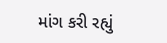માંગ કરી રહ્યું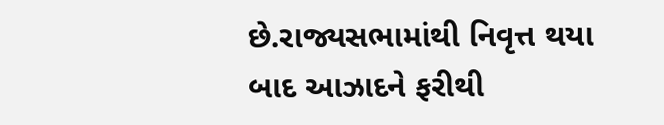છે.રાજ્યસભામાંથી નિવૃત્ત થયા બાદ આઝાદને ફરીથી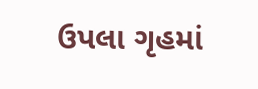ઉપલા ગૃહમાં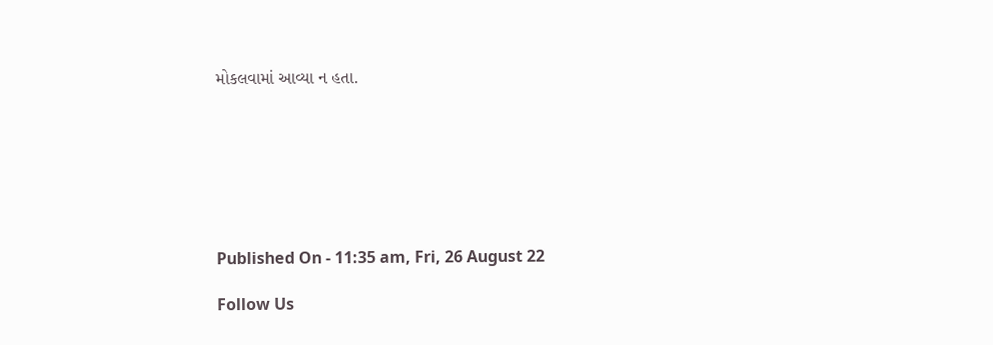મોકલવામાં આવ્યા ન હતા.







Published On - 11:35 am, Fri, 26 August 22

Follow Us